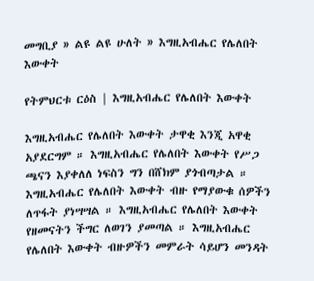መግቢያ » ልዩ ልዩ ሁለት » እግዚአብሔር የሌለበት እውቀት

የትምህርቱ ርዕስ | እግዚአብሔር የሌለበት እውቀት

እግዚአብሔር የሌለበት እውቀት ታዋቂ እንጂ አዋቂ አያደርግም ። እግዚአብሔር የሌለበት እውቀት የሥጋ ጫናን እያቀለለ ነፍስን ግን በሸክም ያጎብጣታል ። እግዚአብሔር የሌለበት እውቀት ብዙ የማያውቁ ሰዎችን ለጥፋት ያነሣሣል ። እግዚአብሔር የሌለበት እውቀት የዘመናትን ችግር ለወገን ያመጣል ። እግዚአብሔር የሌለበት እውቀት ብዙዎችን መምራት ሳይሆን መንዳት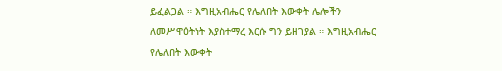ይፈልጋል ። እግዚአብሔር የሌለበት እውቀት ሌሎችን ለመሥዋዕትነት እያስተማረ እርሱ ግን ይዘገያል ። እግዚአብሔር የሌለበት እውቀት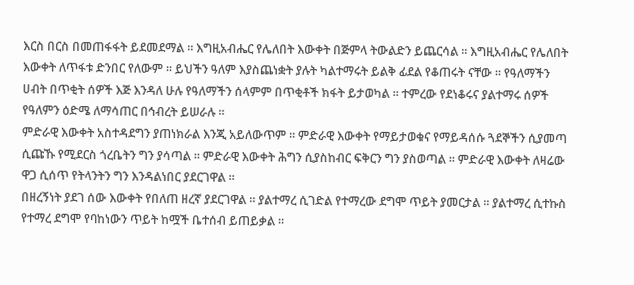እርስ በርስ በመጠፋፋት ይደመደማል ። እግዚአብሔር የሌለበት እውቀት በጅምላ ትውልድን ይጨርሳል ። እግዚአብሔር የሌለበት እውቀት ለጥፋቱ ድንበር የለውም ። ይህችን ዓለም እያስጨነቋት ያሉት ካልተማሩት ይልቅ ፊደል የቆጠሩት ናቸው ። የዓለማችን ሀብት በጥቂት ሰዎች እጅ እንዳለ ሁሉ የዓለማችን ሰላምም በጥቂቶች ክፋት ይታወካል ። ተምረው የደነቆሩና ያልተማሩ ሰዎች የዓለምን ዕድሜ ለማሳጠር በኅብረት ይሠራሉ ።
ምድራዊ እውቀት አስተዳደግን ያጠነክራል እንጂ አይለውጥም ። ምድራዊ እውቀት የማይታወቁና የማይዳሰሱ ጓደኞችን ሲያመጣ ሲጩኹ የሚደርስ ጎረቤትን ግን ያሳጣል ። ምድራዊ እውቀት ሕግን ሲያስከብር ፍቅርን ግን ያስወጣል ። ምድራዊ እውቀት ለዛሬው ዋጋ ሲሰጥ የትላንትን ግን እንዳልነበር ያደርገዋል ።
በዘረኝነት ያደገ ሰው እውቀት የበለጠ ዘረኛ ያደርገዋል ። ያልተማረ ሲገድል የተማረው ደግሞ ጥይት ያመርታል ። ያልተማረ ሲተኩስ የተማረ ደግሞ የባከነውን ጥይት ከሟች ቤተሰብ ይጠይቃል ።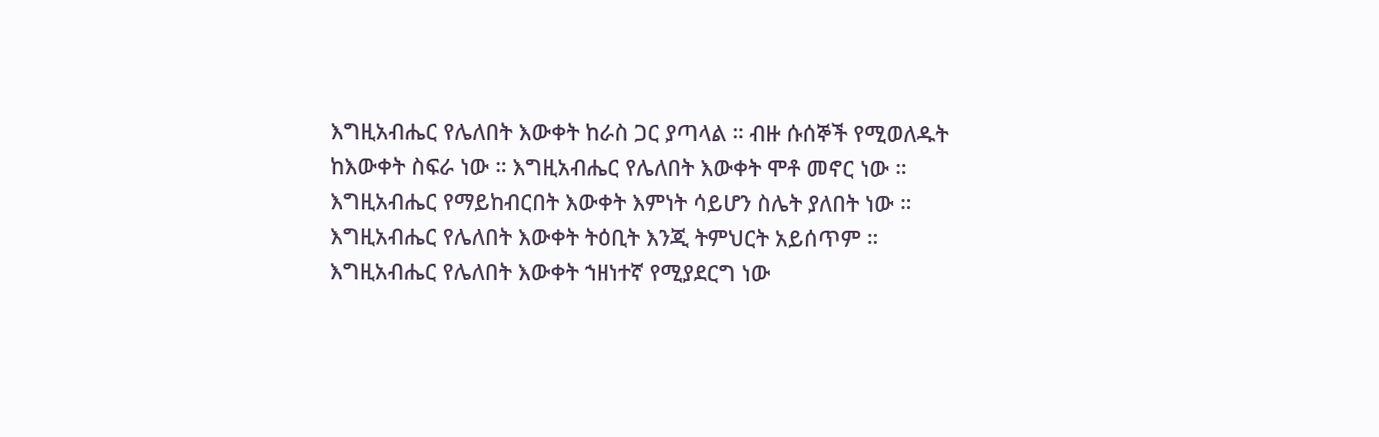እግዚአብሔር የሌለበት እውቀት ከራስ ጋር ያጣላል ። ብዙ ሱሰኞች የሚወለዱት ከእውቀት ስፍራ ነው ። እግዚአብሔር የሌለበት እውቀት ሞቶ መኖር ነው ። እግዚአብሔር የማይከብርበት እውቀት እምነት ሳይሆን ስሌት ያለበት ነው ። እግዚአብሔር የሌለበት እውቀት ትዕቢት እንጂ ትምህርት አይሰጥም ። እግዚአብሔር የሌለበት እውቀት ኀዘነተኛ የሚያደርግ ነው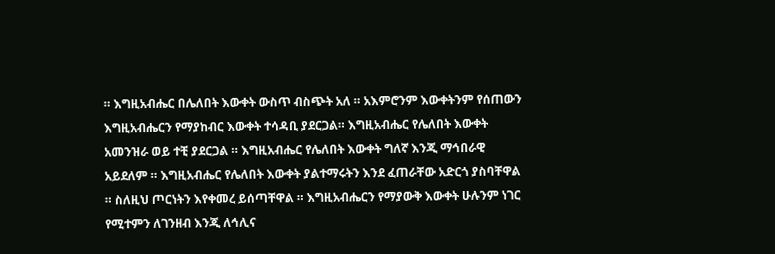። እግዚአብሔር በሌለበት እውቀት ውስጥ ብስጭት አለ ። አእምሮንም እውቀትንም የሰጠውን እግዚአብሔርን የማያከብር እውቀት ተሳዳቢ ያደርጋል። እግዚአብሔር የሌለበት እውቀት አመንዝራ ወይ ተቺ ያደርጋል ። እግዚአብሔር የሌለበት እውቀት ግለኛ እንጂ ማኅበራዊ አይደለም ። እግዚአብሔር የሌለበት እውቀት ያልተማሩትን እንደ ፈጠራቸው አድርጎ ያስባቸዋል ። ስለዚህ ጦርነትን እየቀመረ ይሰጣቸዋል ። እግዚአብሔርን የማያውቅ እውቀት ሁሉንም ነገር የሚተምን ለገንዘብ እንጂ ለኅሊና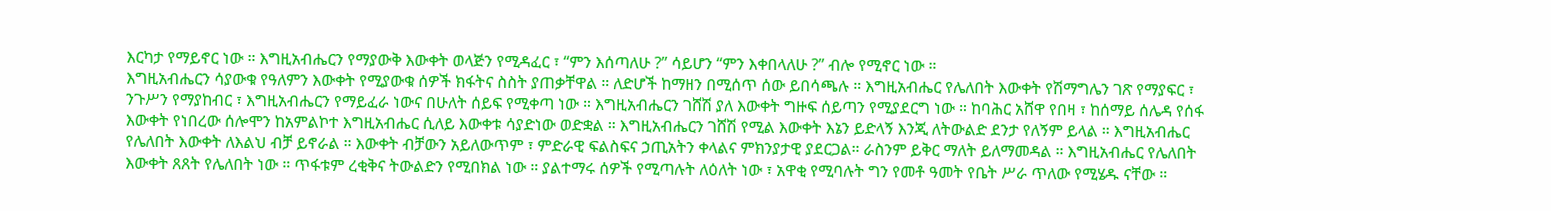እርካታ የማይኖር ነው ። እግዚአብሔርን የማያውቅ እውቀት ወላጅን የሚዳፈር ፣ “ምን እሰጣለሁ ?” ሳይሆን “ምን እቀበላለሁ ?” ብሎ የሚኖር ነው ።
እግዚአብሔርን ሳያውቁ የዓለምን እውቀት የሚያውቁ ሰዎች ክፋትና ስስት ያጠቃቸዋል ። ለድሆች ከማዘን በሚሰጥ ሰው ይበሳጫሉ ። እግዚአብሔር የሌለበት እውቀት የሽማግሌን ገጽ የማያፍር ፣ ንጉሥን የማያከብር ፣ እግዚአብሔርን የማይፈራ ነውና በሁለት ሰይፍ የሚቀጣ ነው ። እግዚአብሔርን ገሸሽ ያለ እውቀት ግዙፍ ሰይጣን የሚያደርግ ነው ። ከባሕር አሸዋ የበዛ ፣ ከሰማይ ሰሌዳ የሰፋ እውቀት የነበረው ሰሎሞን ከአምልኮተ እግዚአብሔር ሲለይ እውቀቱ ሳያድነው ወድቋል ። እግዚአብሔርን ገሸሽ የሚል እውቀት እኔን ይድላኝ እንጂ ለትውልድ ደንታ የለኝም ይላል ። እግዚአብሔር የሌለበት እውቀት ለእልህ ብቻ ይኖራል ። እውቀት ብቻውን አይለውጥም ፣ ምድራዊ ፍልስፍና ኃጢአትን ቀላልና ምክንያታዊ ያደርጋል። ራስንም ይቅር ማለት ይለማመዳል ። እግዚአብሔር የሌለበት እውቀት ጸጸት የሌለበት ነው ። ጥፋቱም ረቂቅና ትውልድን የሚበክል ነው ። ያልተማሩ ሰዎች የሚጣሉት ለዕለት ነው ፣ አዋቂ የሚባሉት ግን የመቶ ዓመት የቤት ሥራ ጥለው የሚሄዱ ናቸው ።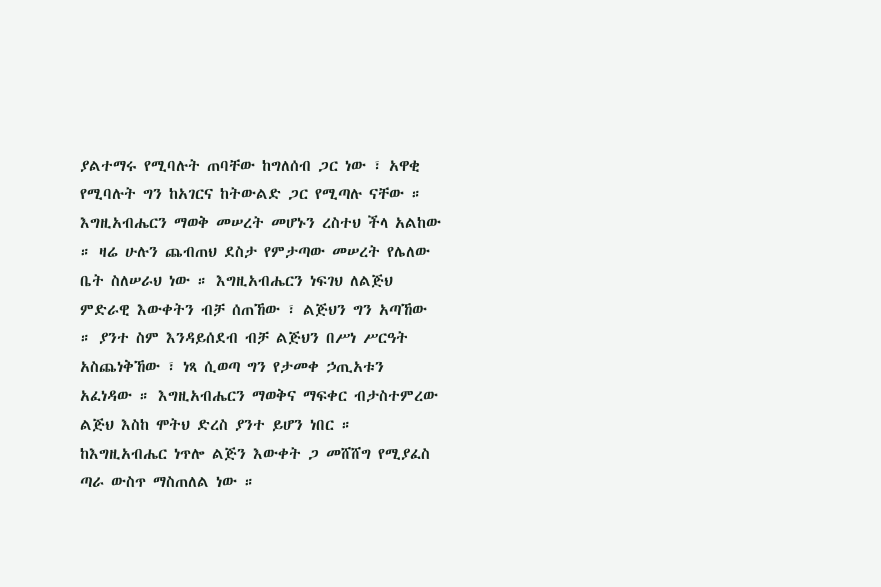ያልተማሩ የሚባሉት ጠባቸው ከግለሰብ ጋር ነው ፣ አዋቂ የሚባሉት ግን ከአገርና ከትውልድ ጋር የሚጣሉ ናቸው ።
እግዚአብሔርን ማወቅ መሠረት መሆኑን ረስተህ ችላ አልከው ። ዛሬ ሁሉን ጨብጠህ ደስታ የምታጣው መሠረት የሌለው ቤት ስለሠራህ ነው ። እግዚአብሔርን ነፍገህ ለልጅህ ምድራዊ እውቀትን ብቻ ሰጠኸው ፣ ልጅህን ግን አጣኸው ። ያንተ ስም እንዳይሰደብ ብቻ ልጅህን በሥነ ሥርዓት አስጨነቅኸው ፣ ነጻ ሲወጣ ግን የታመቀ ኃጢአቱን አፈነዳው ። እግዚአብሔርን ማወቅና ማፍቀር ብታስተምረው ልጅህ እስከ ሞትህ ድረስ ያንተ ይሆን ነበር ። ከእግዚአብሔር ነጥሎ ልጅን እውቀት ጋ መሸሸግ የሚያፈስ ጣራ ውስጥ ማስጠለል ነው ።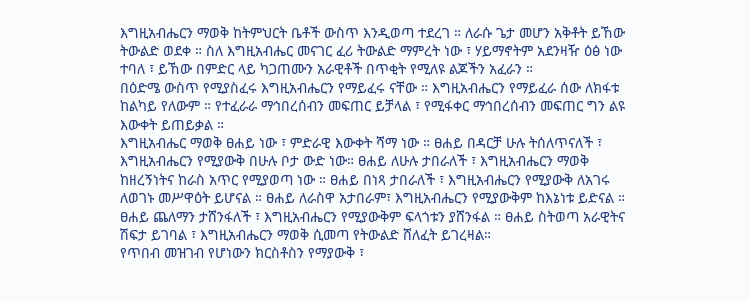እግዚአብሔርን ማወቅ ከትምህርት ቤቶች ውስጥ እንዲወጣ ተደረገ ። ለራሱ ጌታ መሆን አቅቶት ይኸው ትውልድ ወደቀ ። ስለ እግዚአብሔር መናገር ፈሪ ትውልድ ማምረት ነው ፣ ሃይማኖትም አደንዛዥ ዕፅ ነው ተባለ ፣ ይኸው በምድር ላይ ካጋጠሙን አራዊቶች በጥቂት የሚለዩ ልጆችን አፈራን ።
በዕድሜ ውስጥ የሚያስፈሩ እግዚአብሔርን የማይፈሩ ናቸው ። እግዚአብሔርን የማይፈራ ሰው ለክፋቱ ከልካይ የለውም ። የተፈራራ ማኅበረሰብን መፍጠር ይቻላል ፣ የሚፋቀር ማኅበረሰብን መፍጠር ግን ልዩ እውቀት ይጠይቃል ።
እግዚአብሔር ማወቅ ፀሐይ ነው ፣ ምድራዊ እውቀት ሻማ ነው ። ፀሐይ በዳርቻ ሁሉ ትሰለጥናለች ፣ እግዚአብሔርን የሚያውቅ በሁሉ ቦታ ውድ ነው። ፀሐይ ለሁሉ ታበራለች ፣ እግዚአብሔርን ማወቅ ከዘረኝነትና ከራስ አጥር የሚያወጣ ነው ። ፀሐይ በነጻ ታበራለች ፣ እግዚአብሔርን የሚያውቅ ለአገሩ ለወገኑ መሥዋዕት ይሆናል ። ፀሐይ ለራስዋ አታበራም፣ እግዚአብሔርን የሚያውቅም ከእኔነቱ ይድናል ። ፀሐይ ጨለማን ታሸንፋለች ፣ እግዚአብሔርን የሚያውቅም ፍላጎቱን ያሸንፋል ። ፀሐይ ስትወጣ አራዊትና ሽፍታ ይገባል ፣ እግዚአብሔርን ማወቅ ሲመጣ የትውልድ ሸለፈት ይገረዛል።
የጥበብ መዝገብ የሆነውን ክርስቶስን የማያውቅ ፣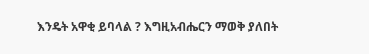እንዴት አዋቂ ይባላል ? እግዚአብሔርን ማወቅ ያለበት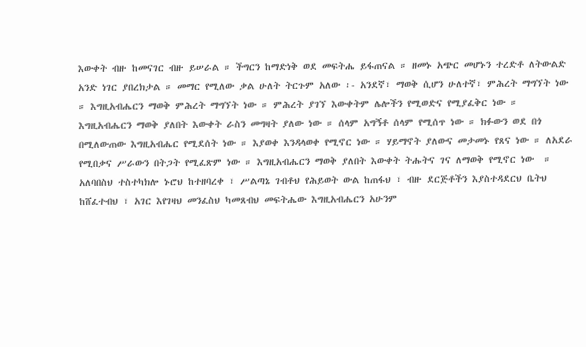እውቀት ብዙ ከመናገር ብዙ ይሠራል ። ችግርን ከማድነቅ ወደ መፍትሔ ይፋጠናል ። ዘመኑ አጭር መሆኑን ተረድቶ ለትውልድ አንድ ነገር ያበረክታል ። መማር የሚለው ቃል ሁለት ትርጉም አለው ፡- አንደኛ፣ ማወቅ ሲሆን ሁለተኛ፣ ምሕረት ማግኘት ነው ። እግዚአብሔርን ማወቅ ምሕረት ማግኘት ነው ። ምሕረት ያገኘ እውቀትም ሌሎችን የሚወድና የሚያፈቅር ነው ። እግዚአብሔርን ማወቅ ያለበት እውቀት ራስን መግዛት ያለው ነው ። ሰላም አግኝቶ ሰላም የሚሰጥ ነው ። ክፉውን ወደ በጎ በሚለውጠው እግዚአብሔር የሚደሰት ነው ። እያወቀ እንዳላወቀ የሚኖር ነው ። ሃይማኖት ያለውና መታመኑ የጸና ነው ። ለአደራ የሚበቃና ሥራውን በትጋት የሚፈጽም ነው ። እግዚአብሔርን ማወቅ ያለበት እውቀት ትሑትና ገና ለማወቅ የሚኖር ነው  ።
አለባበስህ ተስተካክሎ ኑሮህ ከተዘባረቀ ፣ ሥልጣኔ ገብቶህ የሕይወት ውል ከጠፋህ ፣ ብዙ ደርጅቶችን እያስተዳደርህ ቤትህ ከሸፈተብህ ፣ አገር እየገዛህ መንፈስህ ካመጸብህ መፍትሔው እግዚአብሔርን አሁንም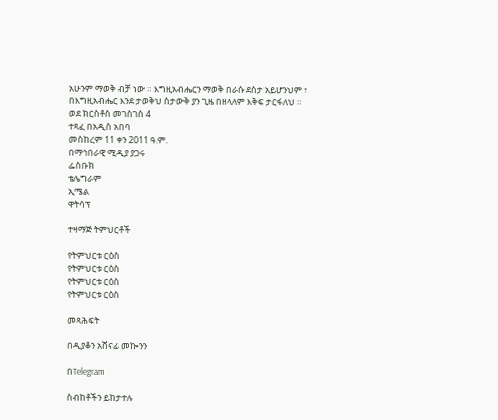አሁንም ማወቅ ብቻ ነው ። እግዚአብሔርን ማወቅ በራሱ ደስታ አይሆንህም ፣ በእግዚአብሔር እንደ ታወቅህ ስታውቅ ያን ጊዜ በዘላለም እቅፍ ታርፋለህ ።
ወደ ክርስቶስ መገስገስ 4
ተጻፈ በአዲስ አበባ
መስከረም 11 ቀን 2011 ዓ.ም.
በማኅበራዊ ሚዲያ ያጋሩ
ፌስቡክ
ቴሌግራም
ኢሜል
ዋትሳፕ

ተዛማጅ ትምህርቶች

የትምህርቱ ርዕስ
የትምህርቱ ርዕስ
የትምህርቱ ርዕስ
የትምህርቱ ርዕስ

መጻሕፍት

በዲያቆን አሸናፊ መኰንን

በTelegram

ስብከቶችን ይከታተሉ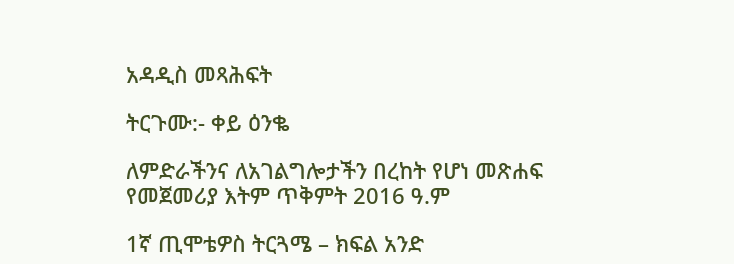አዳዲስ መጻሕፍት

ትርጉሙ:- ቀይ ዕንቈ

ለምድራችንና ለአገልግሎታችን በረከት የሆነ መጽሐፍ
የመጀመሪያ እትም ጥቅምት 2016 ዓ.ም

1ኛ ጢሞቴዎስ ትርጓሜ – ክፍል አንድ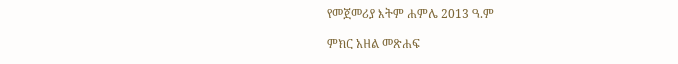የመጀመሪያ እትም ሐምሌ 2013 ዓ.ም

ምክር አዘል መጽሐፍ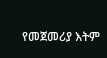የመጀመሪያ እትም